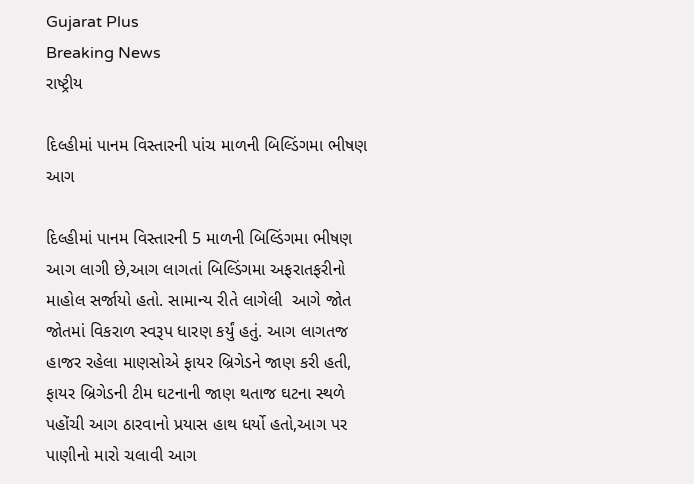Gujarat Plus
Breaking News
રાષ્ટ્રીય

દિલ્હીમાં પાનમ વિસ્તારની પાંચ માળની બિલ્ડિંગમા ભીષણ આગ

દિલ્હીમાં પાનમ વિસ્તારની 5 માળની બિલ્ડિંગમા ભીષણ આગ લાગી છે,આગ લાગતાં બિલ્ડિંગમા અફરાતફરીનો માહોલ સર્જાયો હતો. સામાન્ય રીતે લાગેલી  આગે જોત જોતમાં વિકરાળ સ્વરૂપ ધારણ કર્યું હતું. આગ લાગતજ હાજર રહેલા માણસોએ ફાયર બ્રિગેડને જાણ કરી હતી, ફાયર બ્રિગેડની ટીમ ઘટનાની જાણ થતાજ ઘટના સ્થળે પહોંચી આગ ઠારવાનો પ્રયાસ હાથ ધર્યો હતો,આગ પર પાણીનો મારો ચલાવી આગ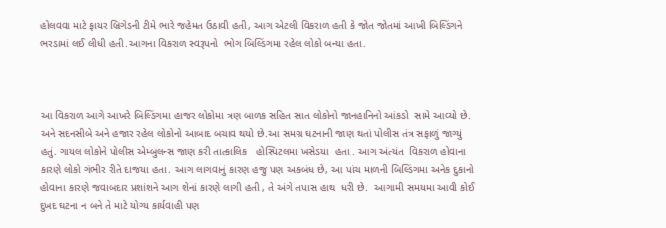હોલવવા માટે ફાયર બ્રિગેડની ટીમે ભારે જહેમત ઉઠાવી હતી, આગ એટલી વિકરાળ હતી કે જોત જોતમાં આખી બિલ્ડિંગને ભરડામાં લઈ લીધી હતી.આગના વિકરાળ સ્વરૂપનો  ભોગ બિલ્ડિંગમા રહેલ લોકો બન્યા હતા.



આ વિકરાળ આગે આખરે બિલ્ડિંગમા હાજર લોકોમા ત્રણ બાળક સહિત સાત લોકોનો જાનહાનિનો આંકડો  સામે આવ્યો છે. અને સદનસીબે અને હજાર રહેલ લોકોનો આબાદ બચાવ થયો છે.આ સમગ્ર ઘટનાની જાણ થતાં પોલીસ તંત્ર સફાળું જાગ્યું હતું. ગાયલ લોકોને પોલીસ એમ્બુલન્સ જાણ કરી તાત્કાલિક   હોસ્પિટલમા ખસેડયા  હતા . આગ અંત્યંત  વિકરાળ હોવાના કારણે લોકો ગંભીર રીતે દાજયા હતા. આગ લાગવાનું કારણ હજુ પણ અકબંધ છે, આ પાંચ માળની બિલ્ડિંગમા અનેક દુકાનો હોવાના કારણે જવાબદાર પ્રશાંશને આગ શેનાં કારણે લાગી હતી , તે અંગે તપાસ હાથ  ધરી છે.  આગામી સમયમા આવી કોઈ દુખદ ઘટના ન બને તે માટે યોગ્ય કાર્યવાહી પણ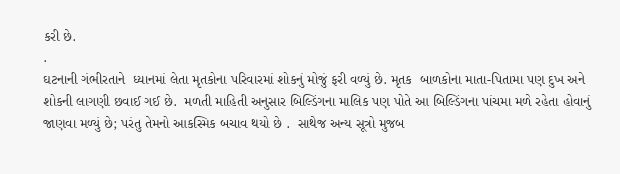કરી છે.
.
ઘટનાની ગંભીરતાને  ધ્યાનમાં લેતા મૃતકોના પરિવારમાં શોકનું મોજું ફરી વળ્યું છે. મૃતક  બાળકોના માતા-પિતામા પણ દુખ અને શોકની લાગણી છવાઈ ગઈ છે.  મળતી માહિતી અનુસાર બિલ્ડિંગના માલિક પણ પોતે આ બિલ્ડિંગના પાંચમા મળે રહેતા હોવાનું જાણવા મળ્યું છે; પરંતુ તેમનો આકસ્મિક બચાવ થયો છે .  સાથેજ અન્ય સૂત્રો મુજબ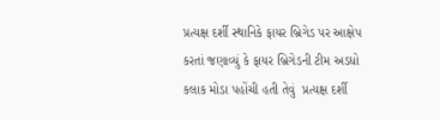પ્રત્યક્ષ દર્શી સ્થાનિકે ફાયર બ્રિગેડ પર આક્ષેપ કરતાં જણાવ્યું કે ફાયર બ્રિગેડની ટીમ અડધો કલાક મોડા પહોંચી હતી તેવું  પ્રત્યક્ષ દર્શી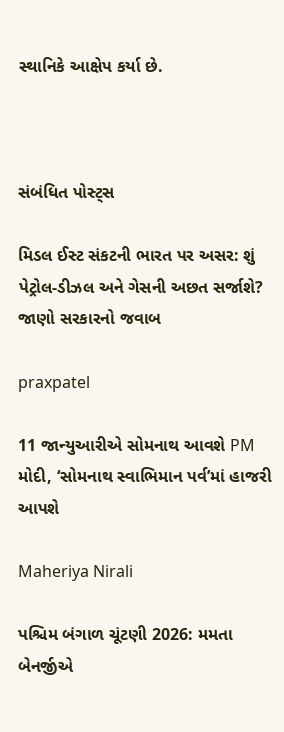સ્થાનિકે આક્ષેપ કર્યા છે.



સંબંધિત પોસ્ટ્સ

મિડલ ઈસ્ટ સંકટની ભારત પર અસર: શું પેટ્રોલ-ડીઝલ અને ગેસની અછત સર્જાશે? જાણો સરકારનો જવાબ

praxpatel

11 જાન્યુઆરીએ સોમનાથ આવશે PM મોદી, ‘સોમનાથ સ્વાભિમાન પર્વ’માં હાજરી આપશે

Maheriya Nirali

પશ્ચિમ બંગાળ ચૂંટણી 2026: મમતા બેનર્જીએ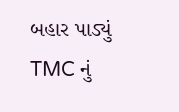બહાર પાડ્યું TMC નું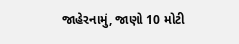જાહેરનામું, જાણો 10 મોટી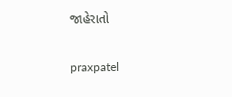જાહેરાતો

praxpatel